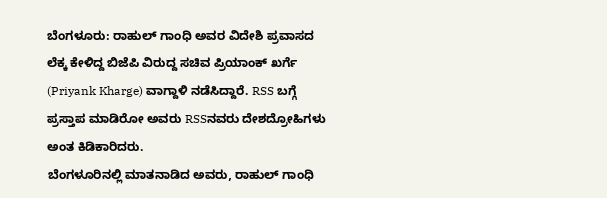ಬೆಂಗಳೂರು: ರಾಹುಲ್ ಗಾಂಧಿ ಅವರ ವಿದೇಶಿ ಪ್ರವಾಸದ ಲೆಕ್ಕ ಕೇಳಿದ್ದ ಬಿಜೆಪಿ ವಿರುದ್ದ ಸಚಿವ ಪ್ರಿಯಾಂಕ್ ಖರ್ಗೆ (Priyank Kharge) ವಾಗ್ದಾಳಿ ನಡೆಸಿದ್ದಾರೆ. RSS ಬಗ್ಗೆ ಪ್ರಸ್ತಾಪ ಮಾಡಿರೋ ಅವರು RSSನವರು ದೇಶದ್ರೋಹಿಗಳು ಅಂತ ಕಿಡಿಕಾರಿದರು.
ಬೆಂಗಳೂರಿನಲ್ಲಿ ಮಾತನಾಡಿದ ಅವರು, ರಾಹುಲ್ ಗಾಂಧಿ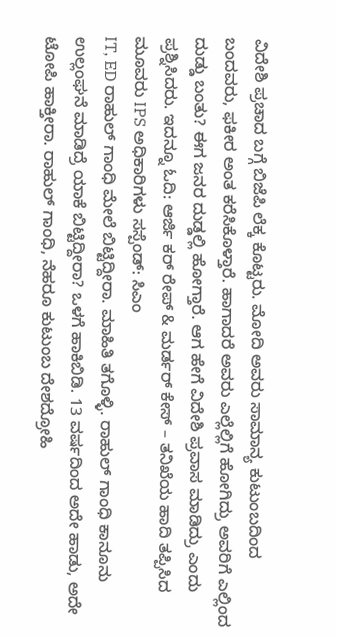ವಿದೇಶಿ ಪ್ರಚಾದ ಬಗ್ಗೆ ಬಿಜೆಪಿ ಲೆಕ್ಕ ಕೊಟ್ಟರು. ಮೋದಿ ಅವರು ಸಾಮಾನ್ಯ ಕುಟುಂಬದಿಂದ ಬಂದವರು, ಫಕೀರ ಅಂತ ಕರೆಸಿಕೊಳ್ತಾರೆ. ಹಾಗಾದರೆ ಅವರು ಎಲ್ಲೆಲ್ಲಿಗೆ ಹೋಗಿದ್ರು ಅವರಿಗೆ ಎಲ್ಲಿಂದ ದುಡ್ಡು ಬಂತು? ಈಗ ಜನರ ದುಡ್ಡಲ್ಲಿ ಹೋಗ್ತಾರೆ. ಆಗ ಹೇಗೆ ವಿದೇಶಿ ಪ್ರವಾಸ ಮಾಡಿದ್ರು ಎಂದು ಪ್ರಶ್ನಿಸಿದರು. ಇದನ್ನೂ ಓದಿ: ಆರ್ಜಿ ಕರ್ ರೇಪ್ & ಮರ್ಡರ್ ಕೇಸ್ – ತನಿಖೆಯ ಹಾದಿ ತಪ್ಪಿಸಿದ ಮೂವರು IPS ಅಧಿಕಾರಿಗಳು ಸಸ್ಪೆಂಡ್: ಸಿಎಂ
IT, ED ರಾಹುಲ್ ಗಾಂಧಿ ಮೇಲೆ ಬಿಟ್ಟಿದ್ದೀರಾ. ಮಾಹಿತಿ ತಗೊಳ್ಳಿ. ರಾಹುಲ್ ಗಾಂಧಿ ಕಾನೂನು ಉಲ್ಲಂಘನೆ ಮಾಡಿದ್ರೆ ಯಾಕೆ ಬಿಟ್ಟಿದ್ದೀರಾ? ಒಳಗೆ ಹಾಕಿಬಿಡಿ. 13 ವರ್ಷದಿಂದ ಅದೇ ಹಾಡು, ಅದೇ ಟೋಪಿ ಹಾಕ್ತೀರಾ. ರಾಹುಲ್ ಗಾಂಧಿ, ನೆಹರೂ ಕುಟುಂಬ ದೇಶದ್ರೋಹಿ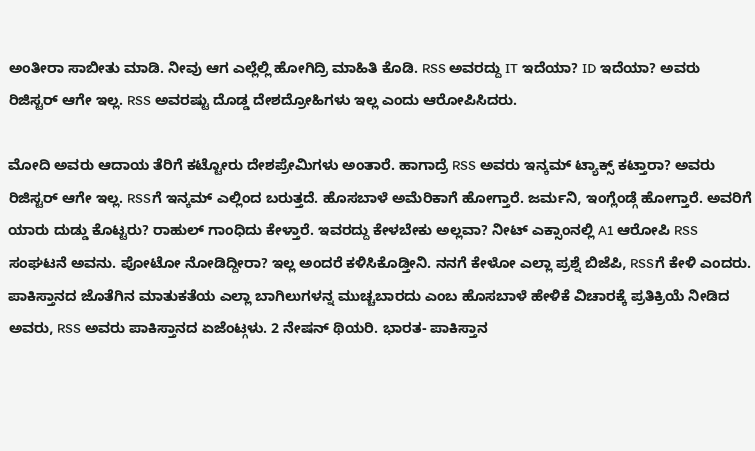ಅಂತೀರಾ ಸಾಬೀತು ಮಾಡಿ. ನೀವು ಆಗ ಎಲ್ಲೆಲ್ಲಿ ಹೋಗಿದ್ರಿ ಮಾಹಿತಿ ಕೊಡಿ. RSS ಅವರದ್ದು IT ಇದೆಯಾ? ID ಇದೆಯಾ? ಅವರು ರಿಜಿಸ್ಟರ್ ಆಗೇ ಇಲ್ಲ. RSS ಅವರಷ್ಟು ದೊಡ್ಡ ದೇಶದ್ರೋಹಿಗಳು ಇಲ್ಲ ಎಂದು ಆರೋಪಿಸಿದರು.

ಮೋದಿ ಅವರು ಆದಾಯ ತೆರಿಗೆ ಕಟ್ಟೋರು ದೇಶಪ್ರೇಮಿಗಳು ಅಂತಾರೆ. ಹಾಗಾದ್ರೆ RSS ಅವರು ಇನ್ಕಮ್ ಟ್ಯಾಕ್ಸ್ ಕಟ್ತಾರಾ? ಅವರು ರಿಜಿಸ್ಟರ್ ಆಗೇ ಇಲ್ಲ. RSSಗೆ ಇನ್ಕಮ್ ಎಲ್ಲಿಂದ ಬರುತ್ತದೆ. ಹೊಸಬಾಳೆ ಅಮೆರಿಕಾಗೆ ಹೋಗ್ತಾರೆ. ಜರ್ಮನಿ, ಇಂಗ್ಲೆಂಡ್ಗೆ ಹೋಗ್ತಾರೆ. ಅವರಿಗೆ ಯಾರು ದುಡ್ಡು ಕೊಟ್ಟರು? ರಾಹುಲ್ ಗಾಂಧಿದು ಕೇಳ್ತಾರೆ. ಇವರದ್ದು ಕೇಳಬೇಕು ಅಲ್ಲವಾ? ನೀಟ್ ಎಕ್ಸಾಂನಲ್ಲಿ A1 ಆರೋಪಿ RSS ಸಂಘಟನೆ ಅವನು. ಪೋಟೋ ನೋಡಿದ್ದೀರಾ? ಇಲ್ಲ ಅಂದರೆ ಕಳಿಸಿಕೊಡ್ತೀನಿ. ನನಗೆ ಕೇಳೋ ಎಲ್ಲಾ ಪ್ರಶ್ನೆ ಬಿಜೆಪಿ, RSSಗೆ ಕೇಳಿ ಎಂದರು.
ಪಾಕಿಸ್ತಾನದ ಜೊತೆಗಿನ ಮಾತುಕತೆಯ ಎಲ್ಲಾ ಬಾಗಿಲುಗಳನ್ನ ಮುಚ್ಚಬಾರದು ಎಂಬ ಹೊಸಬಾಳೆ ಹೇಳಿಕೆ ವಿಚಾರಕ್ಕೆ ಪ್ರತಿಕ್ರಿಯೆ ನೀಡಿದ ಅವರು, RSS ಅವರು ಪಾಕಿಸ್ತಾನದ ಏಜೆಂಟ್ಗಳು. 2 ನೇಷನ್ ಥಿಯರಿ. ಭಾರತ- ಪಾಕಿಸ್ತಾನ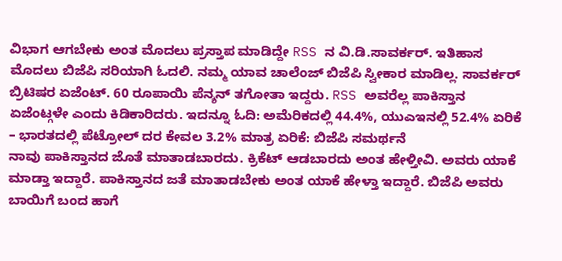ವಿಭಾಗ ಆಗಬೇಕು ಅಂತ ಮೊದಲು ಪ್ರಸ್ತಾಪ ಮಾಡಿದ್ದೇ RSS ನ ವಿ.ಡಿ.ಸಾವರ್ಕರ್. ಇತಿಹಾಸ ಮೊದಲು ಬಿಜೆಪಿ ಸರಿಯಾಗಿ ಓದಲಿ. ನಮ್ಮ ಯಾವ ಚಾಲೆಂಜ್ ಬಿಜೆಪಿ ಸ್ವೀಕಾರ ಮಾಡಿಲ್ಲ. ಸಾವರ್ಕರ್ ಬ್ರಿಟಿಷರ ಏಜೆಂಟ್. 60 ರೂಪಾಯಿ ಪೆನ್ಶನ್ ತಗೋತಾ ಇದ್ದರು. RSS ಅವರೆಲ್ಲ ಪಾಕಿಸ್ತಾನ ಏಜೆಂಟ್ಗಳೇ ಎಂದು ಕಿಡಿಕಾರಿದರು. ಇದನ್ನೂ ಓದಿ: ಅಮೆರಿಕದಲ್ಲಿ 44.4%, ಯುಎಇನಲ್ಲಿ 52.4% ಏರಿಕೆ – ಭಾರತದಲ್ಲಿ ಪೆಟ್ರೋಲ್ ದರ ಕೇವಲ 3.2% ಮಾತ್ರ ಏರಿಕೆ: ಬಿಜೆಪಿ ಸಮರ್ಥನೆ
ನಾವು ಪಾಕಿಸ್ತಾನದ ಜೊತೆ ಮಾತಾಡಬಾರದು. ಕ್ರಿಕೆಟ್ ಆಡಬಾರದು ಅಂತ ಹೇಳ್ತೀವಿ. ಅವರು ಯಾಕೆ ಮಾಡ್ತಾ ಇದ್ದಾರೆ. ಪಾಕಿಸ್ತಾನದ ಜತೆ ಮಾತಾಡಬೇಕು ಅಂತ ಯಾಕೆ ಹೇಳ್ತಾ ಇದ್ದಾರೆ. ಬಿಜೆಪಿ ಅವರು ಬಾಯಿಗೆ ಬಂದ ಹಾಗೆ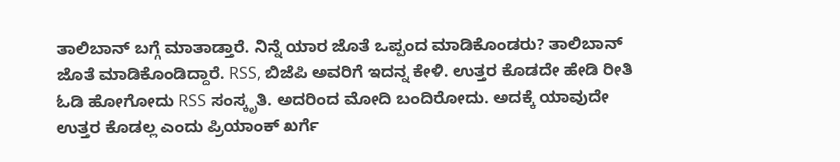ತಾಲಿಬಾನ್ ಬಗ್ಗೆ ಮಾತಾಡ್ತಾರೆ. ನಿನ್ನೆ ಯಾರ ಜೊತೆ ಒಪ್ಪಂದ ಮಾಡಿಕೊಂಡರು? ತಾಲಿಬಾನ್ ಜೊತೆ ಮಾಡಿಕೊಂಡಿದ್ದಾರೆ. RSS, ಬಿಜೆಪಿ ಅವರಿಗೆ ಇದನ್ನ ಕೇಳಿ. ಉತ್ತರ ಕೊಡದೇ ಹೇಡಿ ರೀತಿ ಓಡಿ ಹೋಗೋದು RSS ಸಂಸ್ಕೃತಿ. ಅದರಿಂದ ಮೋದಿ ಬಂದಿರೋದು. ಅದಕ್ಕೆ ಯಾವುದೇ ಉತ್ತರ ಕೊಡಲ್ಲ ಎಂದು ಪ್ರಿಯಾಂಕ್ ಖರ್ಗೆ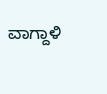ವಾಗ್ದಾಳಿ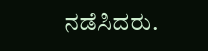ನಡೆಸಿದರು.